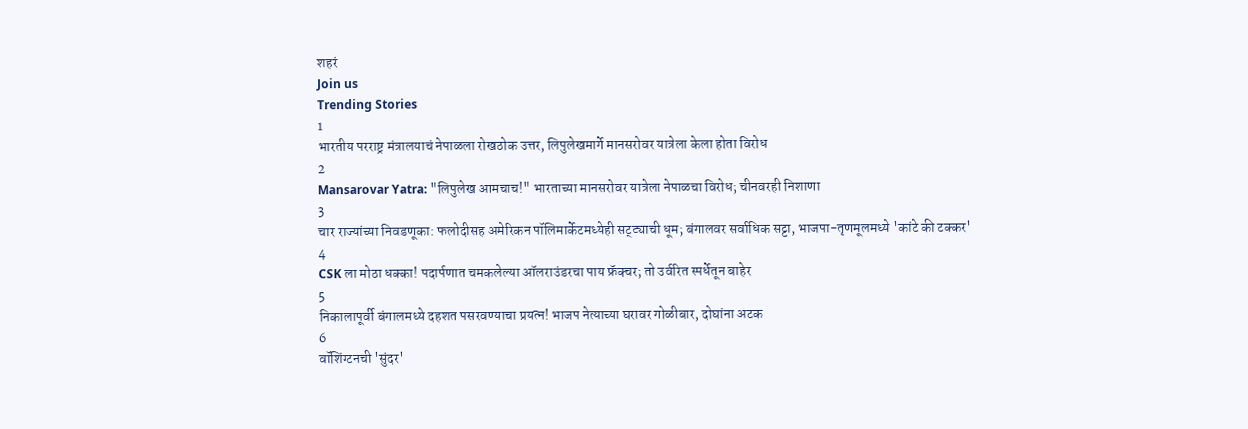शहरं
Join us
Trending Stories
1
भारतीय परराष्ट्र मंत्रालयाचं नेपाळला रोखठोक उत्तर, लिपुलेखमार्गे मानसरोवर यात्रेला केला होता विरोध
2
Mansarovar Yatra: "लिपुलेख आमचाच!" भारताच्या मानसरोवर यात्रेला नेपाळचा विरोध; चीनवरही निशाणा
3
चार राज्यांच्या निवडणूका: फलोदीसह अमेरिकन पॉलिमार्केटमध्येही सट्ट्याची धूम; बंगालवर सर्वाधिक सट्टा, भाजपा-तृणमूलमध्ये 'कांटे की टक्कर'
4
CSK ला मोठा धक्का! पदार्पणात चमकलेल्या ऑलराउंडरचा पाय फ्रॅक्चर; तो उर्वरित स्पर्धेतून बाहेर
5
निकालापूर्वी बंगालमध्ये दहशत पसरवण्याचा प्रयत्न! भाजप नेत्याच्या घरावर गोळीबार, दोघांना अटक
6
वॉशिंग्टनची 'सुंदर'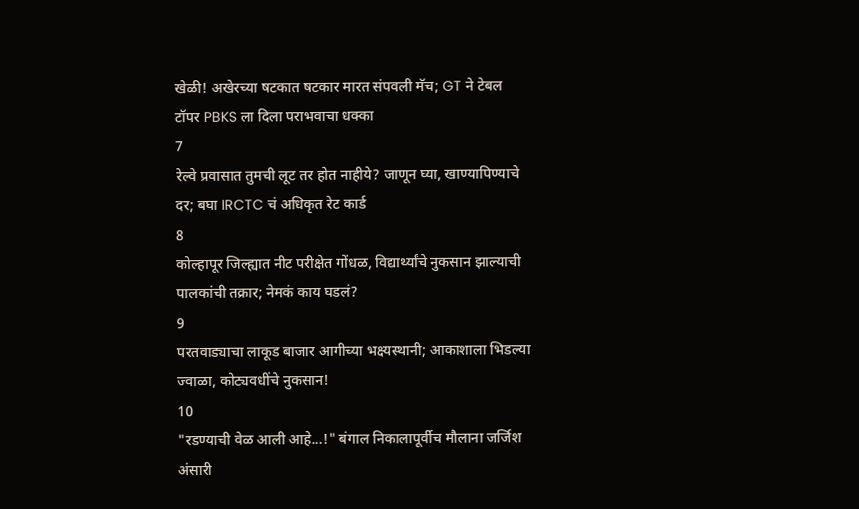खेळी! अखेरच्या षटकात षटकार मारत संपवली मॅच; GT ने टेबल टॉपर PBKS ला दिला पराभवाचा धक्का
7
रेल्वे प्रवासात तुमची लूट तर होत नाहीये? जाणून घ्या, खाण्यापिण्याचे दर; बघा IRCTC चं अधिकृत रेट कार्ड
8
कोल्हापूर जिल्ह्यात नीट परीक्षेत गोंधळ, विद्यार्थ्यांचे नुकसान झाल्याची पालकांची तक्रार; नेमकं काय घडलं?
9
परतवाड्याचा लाकूड बाजार आगीच्या भक्ष्यस्थानी; आकाशाला भिडल्या ज्वाळा, कोट्यवधींचे नुकसान!
10
"रडण्याची वेळ आली आहे...!" बंगाल निकालापूर्वीच मौलाना जर्जिश अंसारी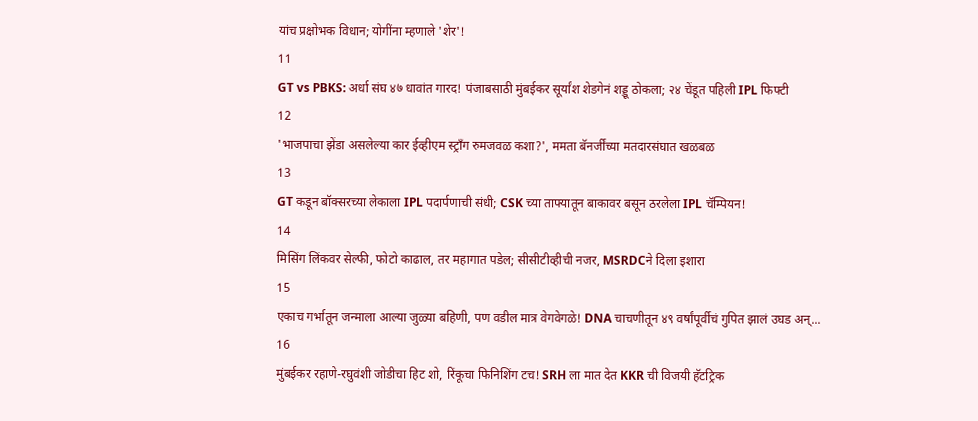यांच प्रक्षोभक विधान; योगींना म्हणाले 'शेर'!
11
GT vs PBKS: अर्धा संघ ४७ धावांत गारद! पंजाबसाठी मुंबईकर सूर्यांश शेडगेनं शड्डू ठोकला; २४ चेंडूत पहिली IPL फिफ्टी
12
'भाजपाचा झेंडा असलेल्या कार ईव्हीएम स्ट्राँग रुमजवळ कशा?', ममता बॅनर्जींच्या मतदारसंघात खळबळ
13
GT कडून बॉक्सरच्या लेकाला IPL पदार्पणाची संधी; CSK च्या ताफ्यातून बाकावर बसून ठरलेला IPL चॅम्पियन!
14
मिसिंग लिंकवर सेल्फी, फोटो काढाल, तर महागात पडेल; सीसीटीव्हीची नजर, MSRDCने दिला इशारा
15
एकाच गर्भातून जन्माला आल्या जुळ्या बहिणी, पण वडील मात्र वेगवेगळे! DNA चाचणीतून ४९ वर्षांपूर्वीचं गुपित झालं उघड अन्...
16
मुंबईकर रहाणे-रघुवंशी जोडीचा हिट शो, रिंकूचा फिनिशिंग टच! SRH ला मात देत KKR ची विजयी हॅटट्रिक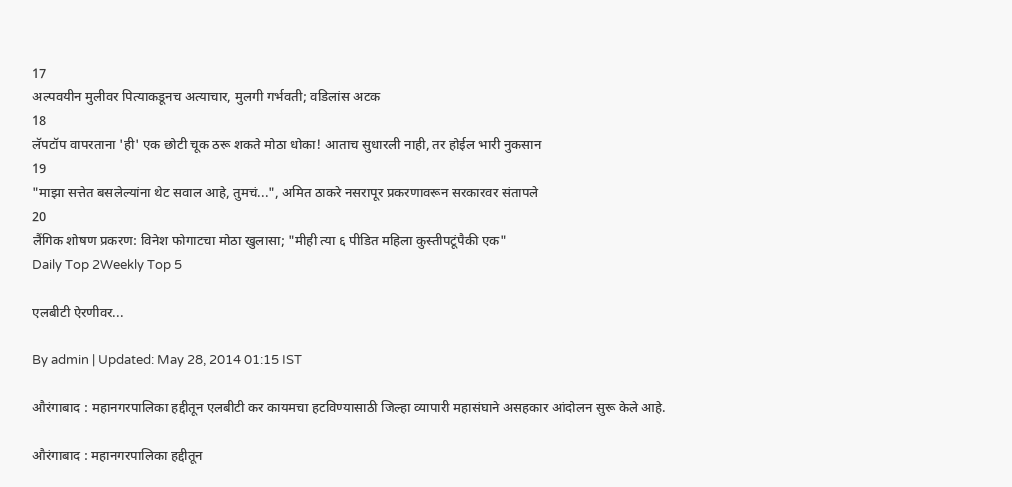17
अल्पवयीन मुलीवर पित्याकडूनच अत्याचार, मुलगी गर्भवती; वडिलांस अटक
18
लॅपटॉप वापरताना 'ही' एक छोटी चूक ठरू शकते मोठा धोका! आताच सुधारली नाही, तर होईल भारी नुकसान
19
"माझा सत्तेत बसलेल्यांना थेट सवाल आहे, तुमचं...", अमित ठाकरे नसरापूर प्रकरणावरून सरकारवर संतापले
20
लैंगिक शोषण प्रकरण: विनेश फोगाटचा मोठा खुलासा; "मीही त्या ६ पीडित महिला कुस्तीपटूंपैकी एक"
Daily Top 2Weekly Top 5

एलबीटी ऐरणीवर...

By admin | Updated: May 28, 2014 01:15 IST

औरंगाबाद : महानगरपालिका हद्दीतून एलबीटी कर कायमचा हटविण्यासाठी जिल्हा व्यापारी महासंघाने असहकार आंदोलन सुरू केले आहे.

औरंगाबाद : महानगरपालिका हद्दीतून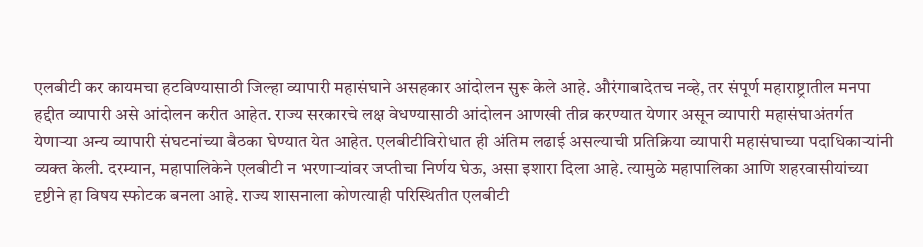एलबीटी कर कायमचा हटविण्यासाठी जिल्हा व्यापारी महासंघाने असहकार आंदोलन सुरू केले आहे. औरंगाबादेतच नव्हे, तर संपूर्ण महाराष्ट्रातील मनपा हद्दीत व्यापारी असे आंदोलन करीत आहेत. राज्य सरकारचे लक्ष वेधण्यासाठी आंदोलन आणखी तीव्र करण्यात येणार असून व्यापारी महासंघाअंतर्गत येणार्‍या अन्य व्यापारी संघटनांच्या बैठका घेण्यात येत आहेत. एलबीटीविरोधात ही अंतिम लढाई असल्याची प्रतिक्रिया व्यापारी महासंघाच्या पदाधिकार्‍यांनी व्यक्त केली. दरम्यान, महापालिकेने एलबीटी न भरणार्‍यांवर जप्तीचा निर्णय घेऊ, असा इशारा दिला आहे. त्यामुळे महापालिका आणि शहरवासीयांच्या दृष्टीने हा विषय स्फोटक बनला आहे. राज्य शासनाला कोणत्याही परिस्थितीत एलबीटी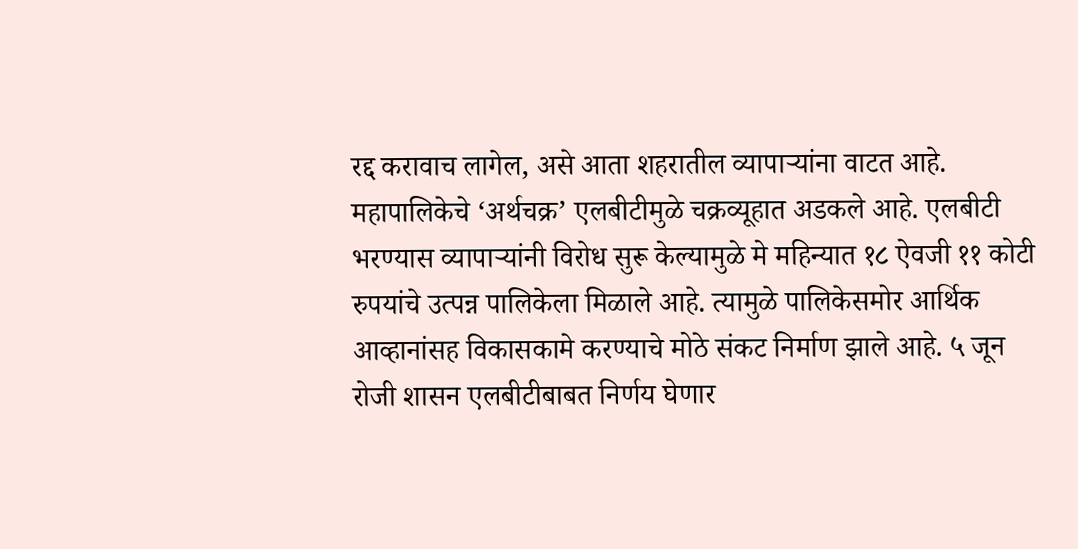रद्द करावाच लागेल, असे आता शहरातील व्यापार्‍यांना वाटत आहे. महापालिकेचे ‘अर्थचक्र’ एलबीटीमुळे चक्रव्यूहात अडकले आहे. एलबीटी भरण्यास व्यापार्‍यांनी विरोध सुरू केल्यामुळे मे महिन्यात १८ ऐवजी ११ कोटी रुपयांचे उत्पन्न पालिकेला मिळाले आहे. त्यामुळे पालिकेसमोर आर्थिक आव्हानांसह विकासकामे करण्याचे मोठे संकट निर्माण झाले आहे. ५ जून रोजी शासन एलबीटीबाबत निर्णय घेणार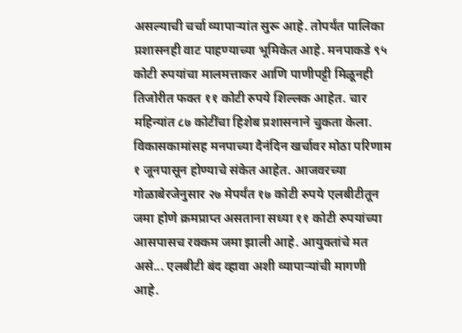असल्याची चर्चा व्यापार्‍यांत सुरू आहे. तोपर्यंत पालिका प्रशासनही वाट पाहण्याच्या भूमिकेत आहे. मनपाकडे ९५ कोटी रुपयांचा मालमत्ताकर आणि पाणीपट्टी मिळूनही तिजोरीत फक्त ११ कोटी रुपये शिल्लक आहेत. चार महिन्यांत ८७ कोटींचा हिशेब प्रशासनाने चुकता केला. विकासकामांसह मनपाच्या दैनंदिन खर्चावर मोठा परिणाम १ जूनपासून होण्याचे संकेत आहेत. आजवरच्या गोळाबेरजेनुसार २७ मेपर्यंत १७ कोटी रुपये एलबीटीतून जमा होणे क्रमप्राप्त असताना सध्या ११ कोटी रुपयांच्या आसपासच रक्कम जमा झाली आहे. आयुक्तांचे मत असे... एलबीटी बंद व्हावा अशी व्यापार्‍यांची मागणी आहे.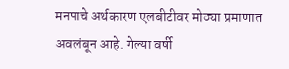मनपाचे अर्थकारण एलबीटीवर मोठ्या प्रमाणात अवलंबून आहे. गेल्या वर्षी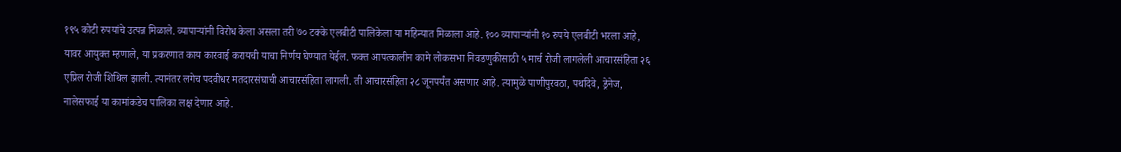१९५ कोटी रुपयांचे उत्पन्न मिळाले. व्यापार्‍यांनी विरोध केला असला तरी ७० टक्के एलबीटी पालिकेला या महिन्यात मिळाला आहे. १०० व्यापार्‍यांनी १० रुपये एलबीटी भरला आहे, यावर आयुक्त म्हणाले, या प्रकरणात काय कारवाई करायची याचा निर्णय घेण्यात येईल. फक्त आपत्कालीन कामे लोकसभा निवडणुकीसाठी ५ मार्च रोजी लागलेली आचारसंहिता २६ एप्रिल रोजी शिथिल झाली. त्यानंतर लगेच पदवीधर मतदारसंघाची आचारसंहिता लागली. ती आचारसंहिता २८ जूनपर्यंत असणार आहे. त्यामुळे पाणीपुरवठा, पथदिवे, ड्रेनेज, नालेसफाई या कामांकडेच पालिका लक्ष देणार आहे.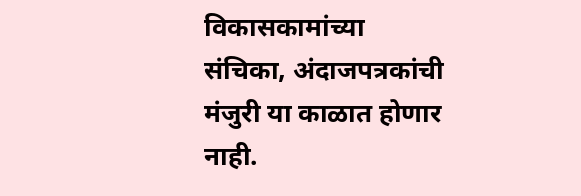विकासकामांच्या संचिका, अंदाजपत्रकांची मंजुरी या काळात होणार नाही.